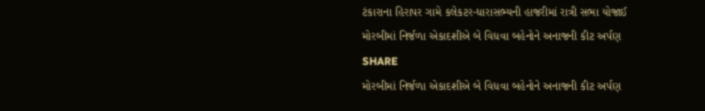ટંકારાના હિરાપર ગામે કલેકટર-ધારાસભ્યની હાજરીમાં રાત્રી સભા યોજાઈ
મોરબીમાં નિર્જળા એકાદશીએ બે વિધવા બહેનોને અનાજની કીટ અર્પણ
SHARE
મોરબીમાં નિર્જળા એકાદશીએ બે વિધવા બહેનોને અનાજની કીટ અર્પણ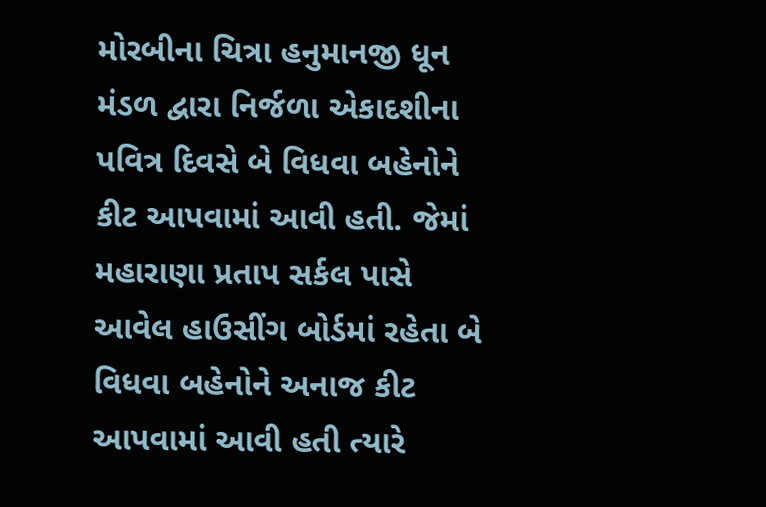મોરબીના ચિત્રા હનુમાનજી ધૂન મંડળ દ્વારા નિર્જળા એકાદશીના પવિત્ર દિવસે બે વિધવા બહેનોને કીટ આપવામાં આવી હતી. જેમાં મહારાણા પ્રતાપ સર્કલ પાસે આવેલ હાઉસીંગ બોર્ડમાં રહેતા બે વિધવા બહેનોને અનાજ કીટ આપવામાં આવી હતી ત્યારે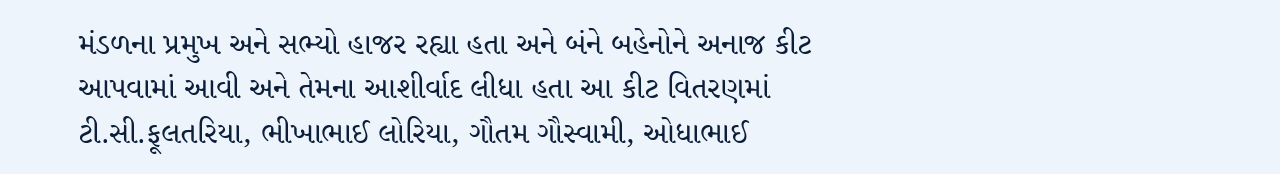મંડળના પ્રમુખ અને સભ્યો હાજર રહ્યા હતા અને બંને બહેનોને અનાજ કીટ આપવામાં આવી અને તેમના આશીર્વાદ લીધા હતા આ કીટ વિતરણમાં ટી.સી.ફૂલતરિયા, ભીખાભાઈ લોરિયા, ગૌતમ ગૌસ્વામી, ઓધાભાઈ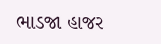ભાડજા હાજર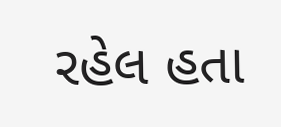રહેલ હતા